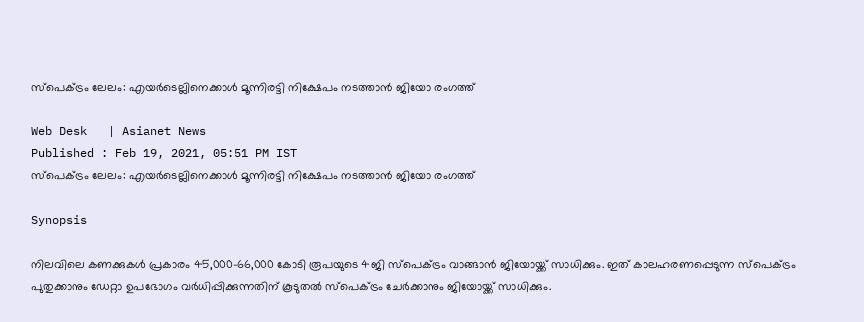സ്പെക്ട്രം ലേലം: എയര്‍ടെല്ലിനെക്കാള്‍ മൂന്നിരട്ടി നിക്ഷേപം നടത്താന്‍ ജിയോ രംഗത്ത്

Web Desk   | Asianet News
Published : Feb 19, 2021, 05:51 PM IST
സ്പെക്ട്രം ലേലം: എയര്‍ടെല്ലിനെക്കാള്‍ മൂന്നിരട്ടി നിക്ഷേപം നടത്താന്‍ ജിയോ രംഗത്ത്

Synopsis

നിലവിലെ കണക്കുകൾ പ്രകാരം 45,000-66,000 കോടി രൂപയുടെ 4ജി സ്പെക്ട്രം വാങ്ങാൻ ജിയോയ്ക്ക് സാധിക്കും. ഇത് കാലഹരണപ്പെടുന്ന സ്പെക്ട്രം പുതുക്കാനും ഡേറ്റാ ഉപഭോഗം വർധിപ്പിക്കുന്നതിന് കൂടുതൽ സ്പെക്ട്രം ചേർക്കാനും ജിയോയ്ക്ക് സാധിക്കും.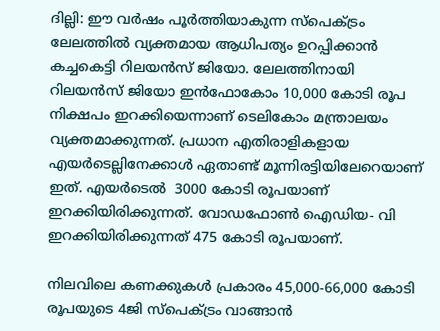ദില്ലി: ഈ വര്‍ഷം പൂര്‍ത്തിയാകുന്ന സ്പെക്ട്രം ലേലത്തില്‍ വ്യക്തമായ ആധിപത്യം ഉറപ്പിക്കാന്‍ കച്ചകെട്ടി റിലയന്‍സ് ജിയോ. ലേലത്തിനായി റിലയൻസ് ജിയോ ഇൻഫോകോം 10,000 കോടി രൂപ നിക്ഷപം ഇറക്കിയെന്നാണ് ടെലികോം മന്ത്രാലയം വ്യക്തമാക്കുന്നത്. പ്രധാന എതിരാളികളായ എയര്‍ടെല്ലിനേക്കാള്‍ ഏതാണ്ട് മൂന്നിരട്ടിയിലേറെയാണ് ഇത്. എയർടെൽ  3000 കോടി രൂപയാണ് ഇറക്കിയിരിക്കുന്നത്. വോഡഫോണ്‍ ഐഡിയ- വി ഇറക്കിയിരിക്കുന്നത് 475 കോടി രൂപയാണ്.

നിലവിലെ കണക്കുകൾ പ്രകാരം 45,000-66,000 കോടി രൂപയുടെ 4ജി സ്പെക്ട്രം വാങ്ങാൻ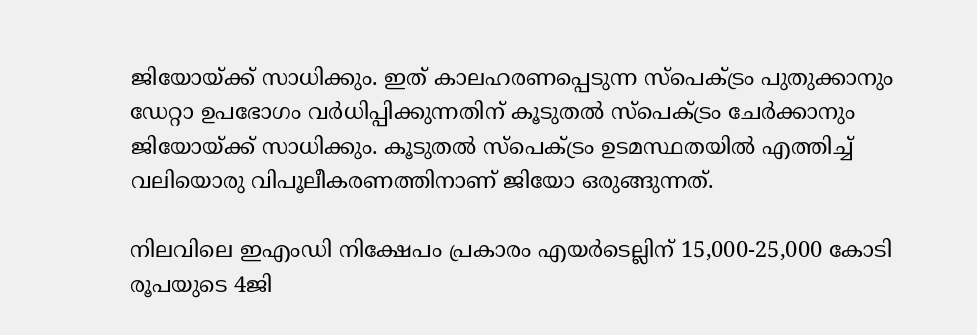ജിയോയ്ക്ക് സാധിക്കും. ഇത് കാലഹരണപ്പെടുന്ന സ്പെക്ട്രം പുതുക്കാനും ഡേറ്റാ ഉപഭോഗം വർധിപ്പിക്കുന്നതിന് കൂടുതൽ സ്പെക്ട്രം ചേർക്കാനും ജിയോയ്ക്ക് സാധിക്കും. കൂടുതൽ സ്പെക്ട്രം ഉടമസ്ഥതയില്‍ എത്തിച്ച് വലിയൊരു വിപൂലീകരണത്തിനാണ് ജിയോ ഒരുങ്ങുന്നത്.

നിലവിലെ ഇഎംഡി നിക്ഷേപം പ്രകാരം എയർടെല്ലിന് 15,000-25,000 കോടി രൂപയുടെ 4ജി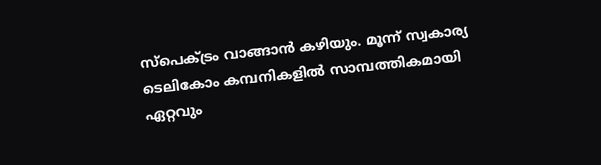സ്പെക്ട്രം വാങ്ങാൻ കഴിയും. മൂന്ന് സ്വകാര്യ ടെലികോം കമ്പനികളിൽ സാമ്പത്തികമായി ഏറ്റവും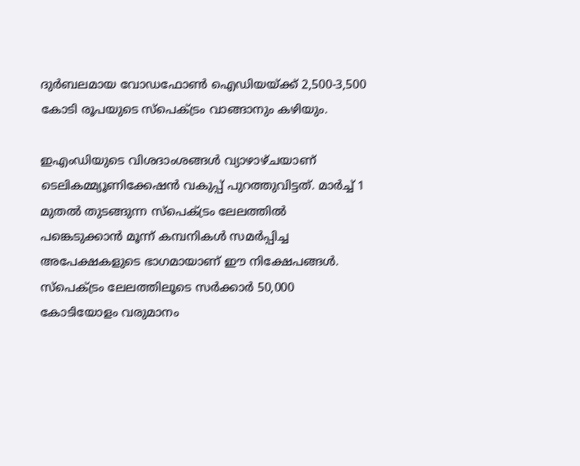ദുർബലമായ വോഡഫോൺ ഐഡിയയ്ക്ക് 2,500-3,500 കോടി രൂപയുടെ സ്പെക്ട്രം വാങ്ങാനും കഴിയും.

ഇഎംഡിയുടെ വിശദാംശങ്ങൾ വ്യാഴാഴ്ചയാണ് ടെലികമ്മ്യൂണിക്കേഷൻ വകുപ്പ് പുറത്തുവിട്ടത്. മാർച്ച് 1 മുതൽ തുടങ്ങുന്ന സ്‌പെക്ട്രം ലേലത്തിൽ പങ്കെടുക്കാൻ മൂന്ന് കമ്പനികൾ സമർപ്പിച്ച അപേക്ഷകളുടെ ഭാഗമായാണ് ഈ നിക്ഷേപങ്ങൾ. സ്പെക്ട്രം ലേലത്തിലൂടെ സർക്കാർ 50,000 കോടിയോളം വരുമാനം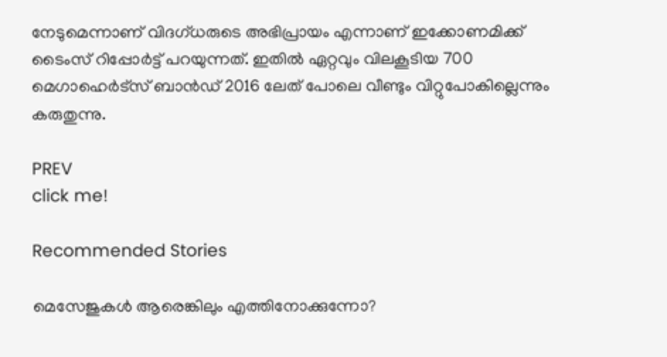നേടുമെന്നാണ് വിദഗ്ധരുടെ അഭിപ്രായം എന്നാണ് ഇക്കോണമിക്ക് ടൈംസ് റിപ്പോര്‍ട്ട് പറയുന്നത്. ഇതിൽ ഏറ്റവും വിലകൂടിയ 700 മെഗാഹെർട്സ് ബാൻഡ് 2016 ലേത് പോലെ വീണ്ടും വിറ്റുപോകില്ലെന്നും കരുതുന്നു.

PREV
click me!

Recommended Stories

മെസേജുകള്‍ ആരെങ്കിലും എത്തിനോക്കുന്നോ?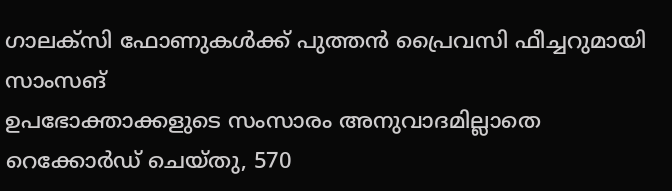ഗാലക്‌സി ഫോണുകള്‍ക്ക് പുത്തന്‍ പ്രൈവസി ഫീച്ചറുമായി സാംസങ്
ഉപഭോക്താക്കളുടെ സംസാരം അനുവാദമില്ലാതെ റെക്കോർഡ് ചെയ്തു, 570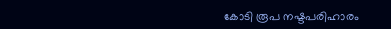കോടി രൂപ നഷ്ടപരിഹാരം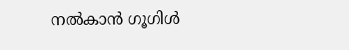നൽകാൻ ഗൂഗിൾ